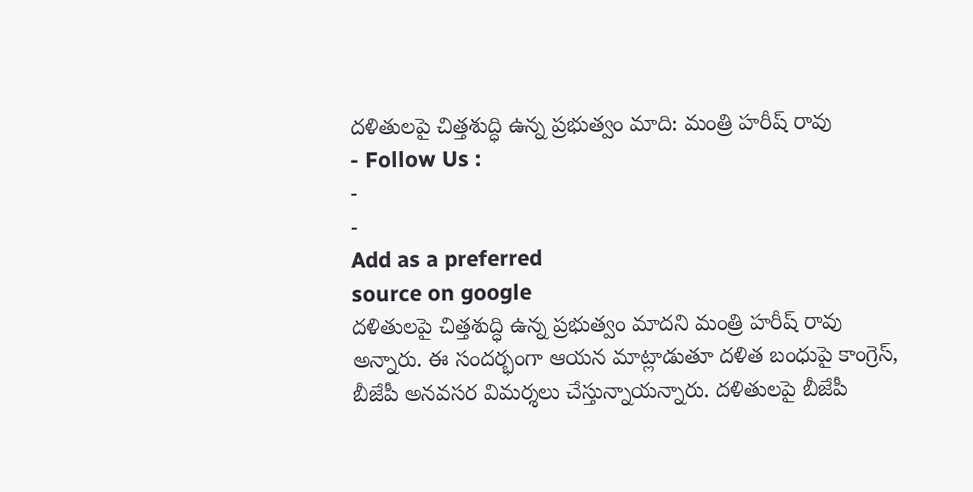దళితులపై చిత్తశుద్ధి ఉన్న ప్రభుత్వం మాది: మంత్రి హరీష్ రావు
- Follow Us :
-
-
Add as a preferred
source on google
దళితులపై చిత్తశుద్ధి ఉన్న ప్రభుత్వం మాదని మంత్రి హరీష్ రావు అన్నారు. ఈ సందర్భంగా ఆయన మాట్లాడుతూ దళిత బంధుపై కాంగ్రెస్, బీజేపీ అనవసర విమర్శలు చేస్తున్నాయన్నారు. దళితులపై బీజేపీ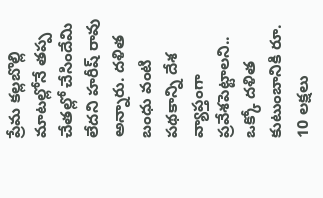ప్రేమ కల్లబొల్లి మాటల్లోనే తప్ప చేతల్లో చేసిందేమి లేదని హరీష్ రావు అన్నారు. దళిత బంధు వంటి పథకాన్ని దేశ వ్యాప్తంగా ప్రవేశపెట్టాలని.. ఒక్కో దళిత కుటుంబానికి రూ. 10 లక్షలు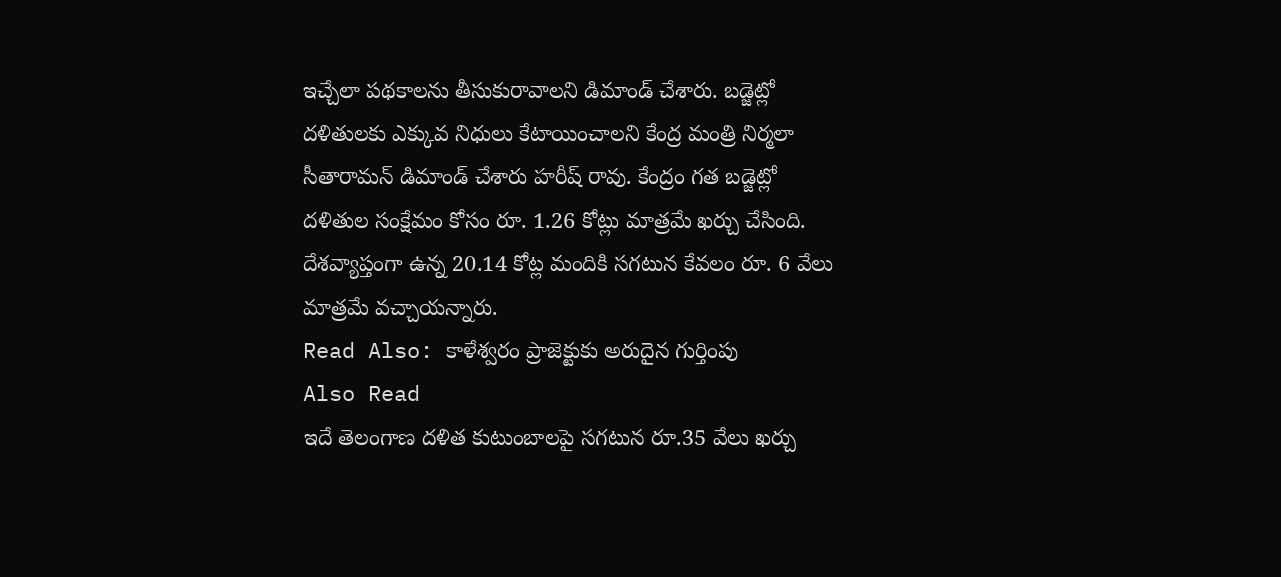ఇచ్చేలా పథకాలను తీసుకురావాలని డిమాండ్ చేశారు. బడ్జెట్లో దళితులకు ఎక్కువ నిధులు కేటాయించాలని కేంద్ర మంత్రి నిర్మలా సీతారామన్ డిమాండ్ చేశారు హరీష్ రావు. కేంద్రం గత బడ్జెట్లో దళితుల సంక్షేమం కోసం రూ. 1.26 కోట్లు మాత్రమే ఖర్చు చేసింది. దేశవ్యాప్తంగా ఉన్న 20.14 కోట్ల మందికి సగటున కేవలం రూ. 6 వేలు మాత్రమే వచ్చాయన్నారు.
Read Also: కాళేశ్వరం ప్రాజెక్టుకు అరుదైన గుర్తింపు
Also Read
ఇదే తెలంగాణ దళిత కుటుంబాలపై సగటున రూ.35 వేలు ఖర్చు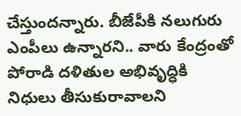చేస్తుందన్నారు. బీజేపీకి నలుగురు ఎంపీలు ఉన్నారని.. వారు కేంద్రంతో పోరాడి దళితుల అభివృద్ధికి నిధులు తీసుకురావాలని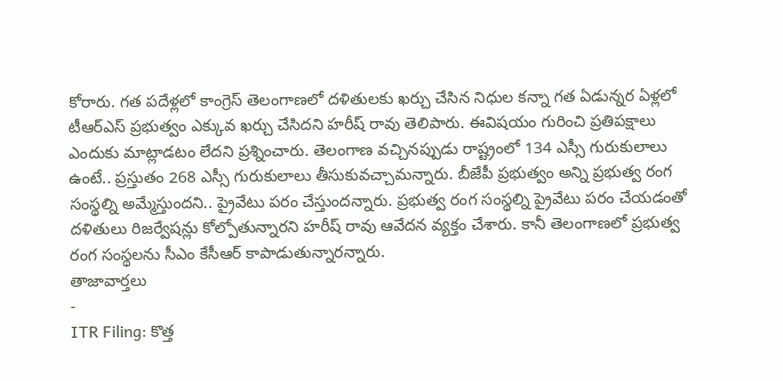కోరారు. గత పదేళ్లలో కాంగ్రెస్ తెలంగాణలో దళితులకు ఖర్చు చేసిన నిధుల కన్నా గత ఏడున్నర ఏళ్లలో టీఆర్ఎస్ ప్రభుత్వం ఎక్కువ ఖర్చు చేసిదని హరీష్ రావు తెలిపారు. ఈవిషయం గురించి ప్రతిపక్షాలు ఎందుకు మాట్లాడటం లేదని ప్రశ్నించారు. తెలంగాణ వచ్చినప్పుడు రాష్ట్రంలో 134 ఎస్సీ గురుకులాలు ఉంటే.. ప్రస్తుతం 268 ఎస్సీ గురుకులాలు తీసుకువచ్చామన్నారు. బీజేపీ ప్రభుత్వం అన్ని ప్రభుత్వ రంగ సంస్థల్ని అమ్మేస్తుందని.. ప్రైవేటు పరం చేస్తుందన్నారు. ప్రభుత్వ రంగ సంస్థల్ని ప్రైవేటు పరం చేయడంతో దళితులు రిజర్వేషన్లు కోల్పోతున్నారని హరీష్ రావు ఆవేదన వ్యక్తం చేశారు. కానీ తెలంగాణలో ప్రభుత్వ రంగ సంస్థలను సీఎం కేసీఆర్ కాపాడుతున్నారన్నారు.
తాజావార్తలు
-
ITR Filing: కొత్త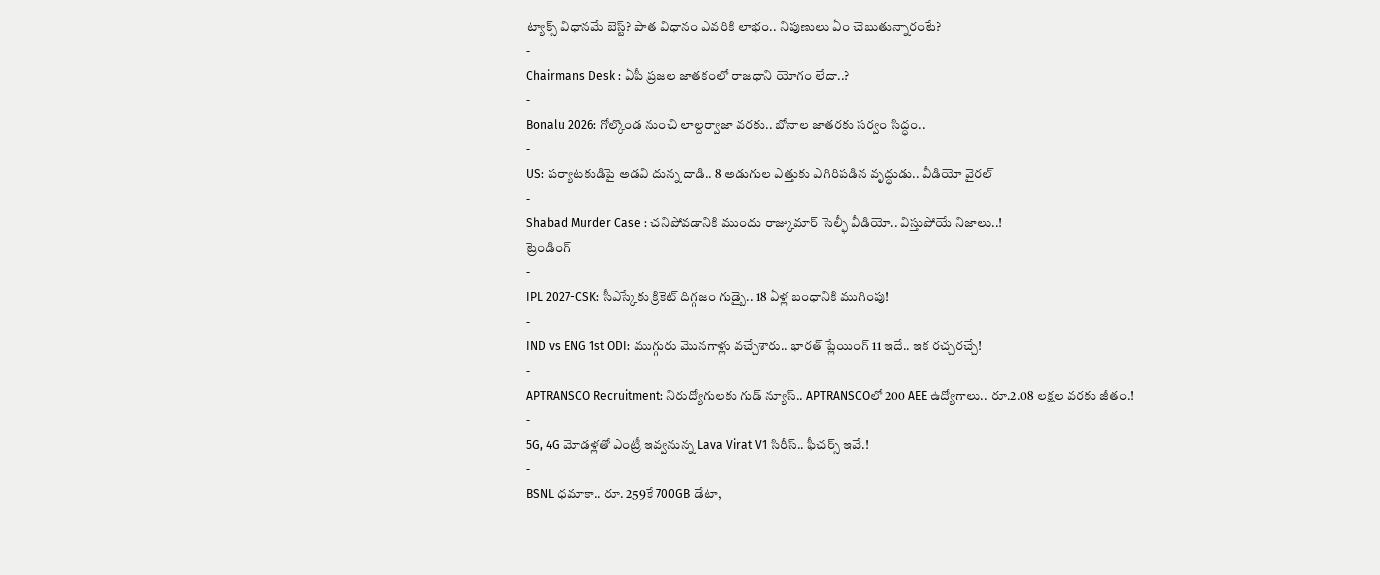ట్యాక్స్ విధానమే బెస్ట్? పాత విధానం ఎవరికి లాభం.. నిపుణులు ఏం చెబుతున్నారంటే?
-
Chairmans Desk : ఏపీ ప్రజల జాతకంలో రాజధాని యోగం లేదా..?
-
Bonalu 2026: గోల్కొండ నుంచి లాల్దర్వాజా వరకు.. బోనాల జాతరకు సర్వం సిద్ధం..
-
US: పర్యాటకుడిపై అడవి దున్న దాడి.. 8 అడుగుల ఎత్తుకు ఎగిరిపడిన వృద్ధుడు.. వీడియో వైరల్
-
Shabad Murder Case : చనిపోవడానికి ముందు రాజ్కుమార్ సెల్ఫీ వీడియో.. విస్తుపోయే నిజాలు..!
ట్రెండింగ్
-
IPL 2027-CSK: సీఎస్కేకు క్రికెట్ దిగ్గజం గుడ్బై.. 18 ఏళ్ల బంధానికి ముగింపు!
-
IND vs ENG 1st ODI: ముగ్గురు మొనగాళ్లు వచ్చేశారు.. భారత్ ప్లేయింగ్ 11 ఇదే.. ఇక రచ్చరచ్చే!
-
APTRANSCO Recruitment: నిరుద్యోగులకు గుడ్ న్యూస్.. APTRANSCOలో 200 AEE ఉద్యోగాలు.. రూ.2.08 లక్షల వరకు జీతం.!
-
5G, 4G మోడళ్లతో ఎంట్రీ ఇవ్వనున్న Lava Virat V1 సిరీస్.. ఫీచర్స్ ఇవే.!
-
BSNL ధమాకా.. రూ. 259కే 700GB డేటా,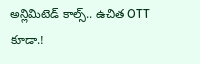అన్లిమిటెడ్ కాల్స్.. ఉచిత OTT కూడా.!